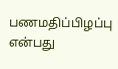பணமதிப்பிழப்பு என்பது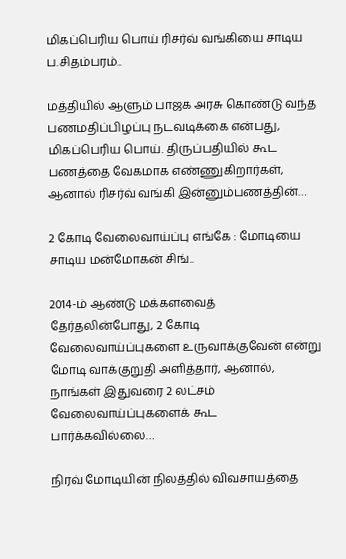மிகப்பெரிய பொய் ரிசர்வ் வங்கியை சாடிய ப.சிதம்பரம்..

மத்தியில் ஆளும் பாஜக அரசு கொண்டு வந்த பணமதிப்பிழப்பு நடவடிக்கை என்பது, மிகப்பெரிய பொய். திருப்பதியில் கூட பணத்தை வேகமாக எண்ணுகிறார்கள், ஆனால் ரிசர்வ் வங்கி இன்னும்பணத்தின்…

2 கோடி வேலைவாய்ப்பு எங்கே : மோடியை சாடிய மன்மோகன் சிங்..

2014-ம் ஆண்டு மக்களவைத் தேர்தலின்போது, 2 கோடி வேலைவாய்ப்புகளை உருவாக்குவேன் என்று மோடி வாக்குறுதி அளித்தார், ஆனால், நாங்கள் இதுவரை 2 லட்சம் வேலைவாய்ப்புகளைக் கூட பார்க்கவில்லை…

நிரவ் மோடியின் நிலத்தில் விவசாயத்தை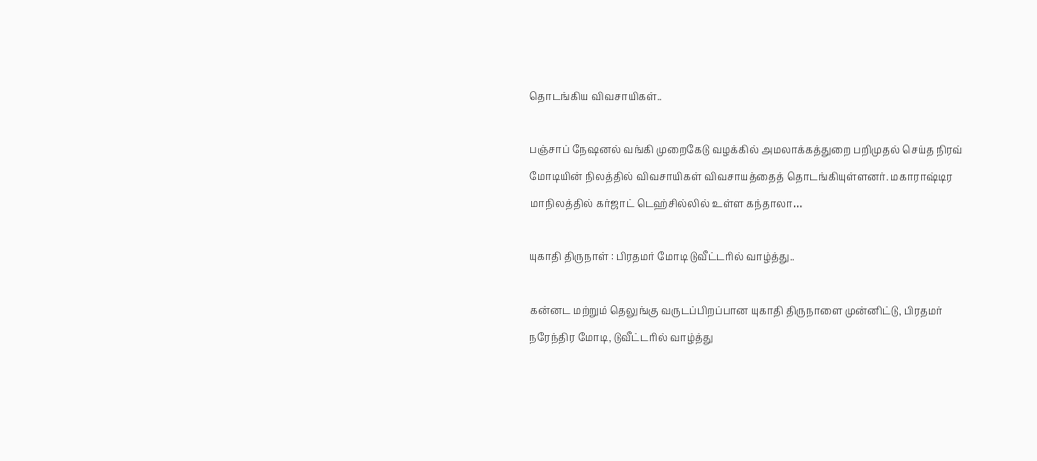தொடங்கிய விவசாயிகள்..

பஞ்சாப் நேஷனல் வங்கி முறைகேடு வழக்கில் அமலாக்கத்துறை பறிமுதல் செய்த நிரவ் மோடியின் நிலத்தில் விவசாயிகள் விவசாயத்தைத் தொடங்கியுள்ளனர். மகாராஷ்டிர மாநிலத்தில் கர்ஜாட் டெஹ்சில்லில் உள்ள கந்தாலா…

யுகாதி திருநாள் : பிரதமர் மோடி டுவீட்டரில் வாழ்த்து..

கன்னட மற்றும் தெலுங்கு வருடப்பிறப்பான யுகாதி திருநாளை முன்னிட்டு, பிரதமர் நரேந்திர மோடி, டுவீட்டரில் வாழ்த்து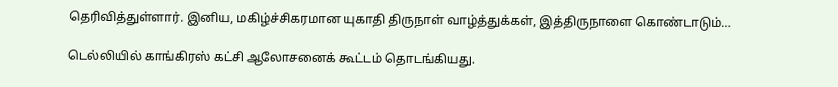தெரிவித்துள்ளார். இனிய, மகிழ்ச்சிகரமான யுகாதி திருநாள் வாழ்த்துக்கள், இத்திருநாளை கொண்டாடும்…

டெல்லியில் காங்கிரஸ் கட்சி ஆலோசனைக் கூட்டம் தொடங்கியது.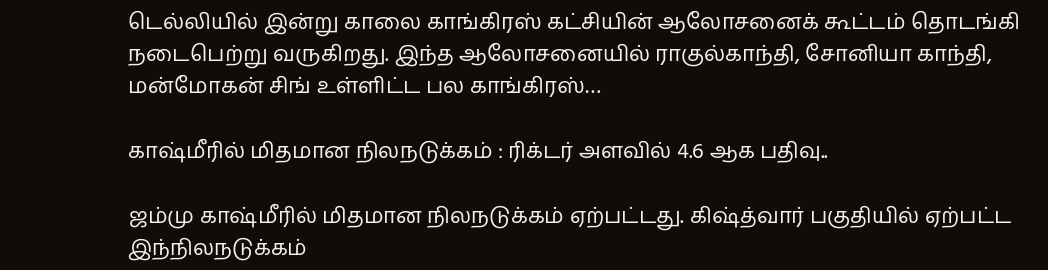டெல்லியில் இன்று காலை காங்கிரஸ் கட்சியின் ஆலோசனைக் கூட்டம் தொடங்கி நடைபெற்று வருகிறது. இந்த ஆலோசனையில் ராகுல்காந்தி, சோனியா காந்தி, மன்மோகன் சிங் உள்ளிட்ட பல காங்கிரஸ்…

காஷ்மீரில் மிதமான நிலநடுக்கம் : ரிக்டர் அளவில் 4.6 ஆக பதிவு..

ஜம்மு காஷ்மீரில் மிதமான நிலநடுக்கம் ஏற்பட்டது. கிஷ்த்வார் பகுதியில் ஏற்பட்ட இந்நிலநடுக்கம்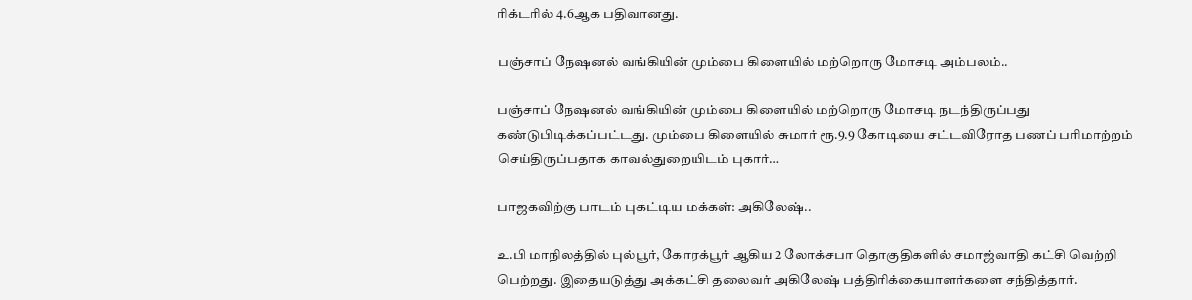ரிக்டரில் 4.6ஆக பதிவானது.

பஞ்சாப் நேஷனல் வங்கியின் மும்பை கிளையில் மற்றொரு மோசடி அம்பலம்..

பஞ்சாப் நேஷனல் வங்கியின் மும்பை கிளையில் மற்றொரு மோசடி நடந்திருப்பது கண்டுபிடிக்கப்பட்டது. மும்பை கிளையில் சுமார் ரூ.9.9 கோடியை சட்டவிரோத பணப் பரிமாற்றம் செய்திருப்பதாக காவல்துறையிடம் புகார்…

பாஜகவிற்கு பாடம் புகட்டிய மக்கள்: அகிலேஷ்..

உ.பி மாநிலத்தில் புல்பூர், கோரக்பூர் ஆகிய 2 லோக்சபா தொகுதிகளில் சமாஜ்வாதி கட்சி வெற்றி பெற்றது. இதையடுத்து அக்கட்சி தலைவர் அகிலேஷ் பத்திரிக்கையாளர்களை சந்தித்தார்.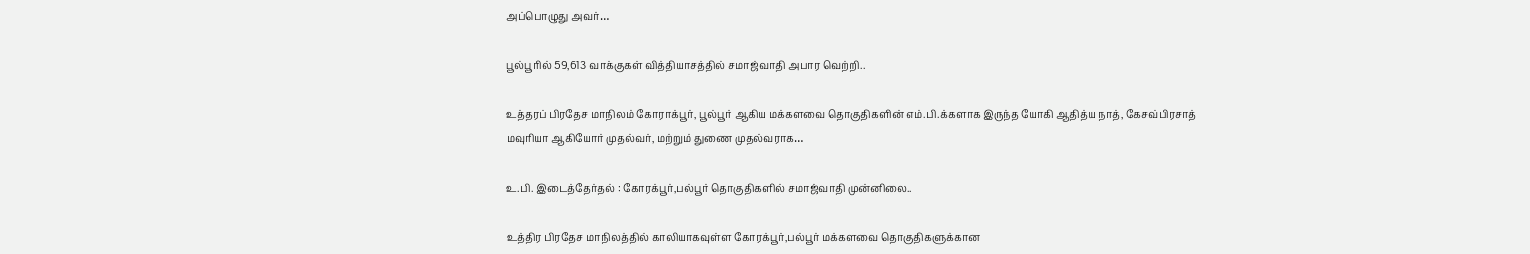அப்பொழுது அவர்…

பூல்பூரில் 59,613 வாக்குகள் வித்தியாசத்தில் சமாஜ்வாதி அபார வெற்றி..

உத்தரப் பிரதேச மாநிலம் கோராக்பூர், பூல்பூர் ஆகிய மக்களவை தொகுதிகளின் எம்.பி.க்களாக இருந்த யோகி ஆதித்ய நாத், கேசவ்பிரசாத் மவுரியா ஆகியோர் முதல்வர், மற்றும் துணை முதல்வராக…

உ.பி. இடைத்தேர்தல் : கோரக்பூர்,பல்பூர் தொகுதிகளில் சமாஜ்வாதி முன்னிலை..

உத்திர பிரதேச மாநிலத்தில் காலியாகவுள்ள கோரக்பூர்,பல்பூர் மக்களவை தொகுதிகளுக்கான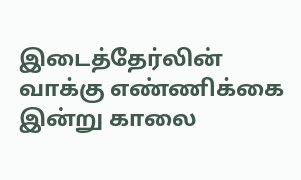இடைத்தேர்லின் வாக்கு எண்ணிக்கை இன்று காலை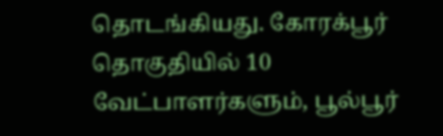தொடங்கியது. கோரக்பூர் தொகுதியில் 10 வேட்பாளர்களும், பூல்பூர்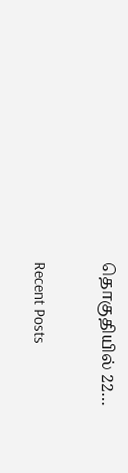தொகுதியில் 22…

Recent Posts